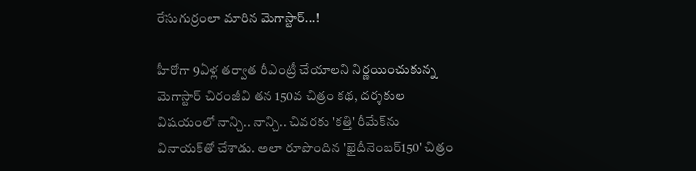రేసుగుర్రంలా మారిన మెగాస్టార్‌...!

హీరోగా 9ఏళ్ల తర్వాత రీఎంట్రీ చేయాలని నిర్ణయించుకున్న మెగాస్టార్‌ చిరంజీవి తన 150వ చిత్రం కథ, దర్శకుల విషయంలో నాన్చి.. నాన్చి.. చివరకు 'కత్తి' రీమేక్‌ను వినాయక్‌తో చేశాడు. అలా రూపొందిన 'ఖైదీనెంబర్‌150' చిత్రం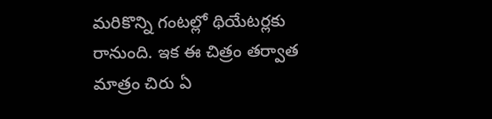మరికొన్ని గంటల్లో థియేటర్లకు రానుంది. ఇక ఈ చిత్రం తర్వాత మాత్రం చిరు ఏ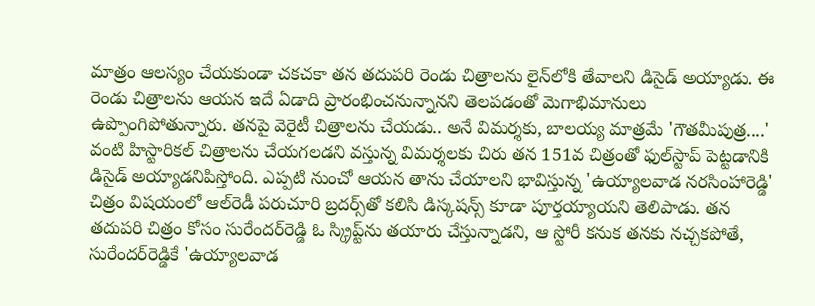మాత్రం ఆలస్యం చేయకుండా చకచకా తన తదుపరి రెండు చిత్రాలను లైన్‌లోకి తేవాలని డిసైడ్‌ అయ్యాడు. ఈ రెండు చిత్రాలను ఆయన ఇదే ఏడాది ప్రారంభించనున్నానని తెలపడంతో మెగాభిమానులు ఉప్పొంగిపోతున్నారు. తనపై వెరైటీ చిత్రాలను చేయడు.. అనే విమర్శకు, బాలయ్య మాత్రమే 'గౌతమీపుత్ర....' వంటి హిస్టారికల్‌ చిత్రాలను చేయగలడని వస్తున్న విమర్శలకు చిరు తన 151వ చిత్రంతో ఫుల్‌స్టాప్‌ పెట్టడానికి డిసైడ్‌ అయ్యాడనిపిస్తోంది. ఎప్పటి నుంచో ఆయన తాను చేయాలని భావిస్తున్న 'ఉయ్యాలవాడ నరసింహారెడ్డి' చిత్రం విషయంలో ఆల్‌రెడీ పరుచూరి బ్రదర్స్‌తో కలిసి డిస్కషన్స్‌ కూడా పూర్తయ్యాయని తెలిపాడు. తన తదుపరి చిత్రం కోసం సురేందర్‌రెడ్డి ఓ స్క్రిప్ట్‌ను తయారు చేస్తున్నాడని, ఆ స్టోరీ కనుక తనకు నచ్చకపోతే, సురేందర్‌రెడ్డికే 'ఉయ్యాలవాడ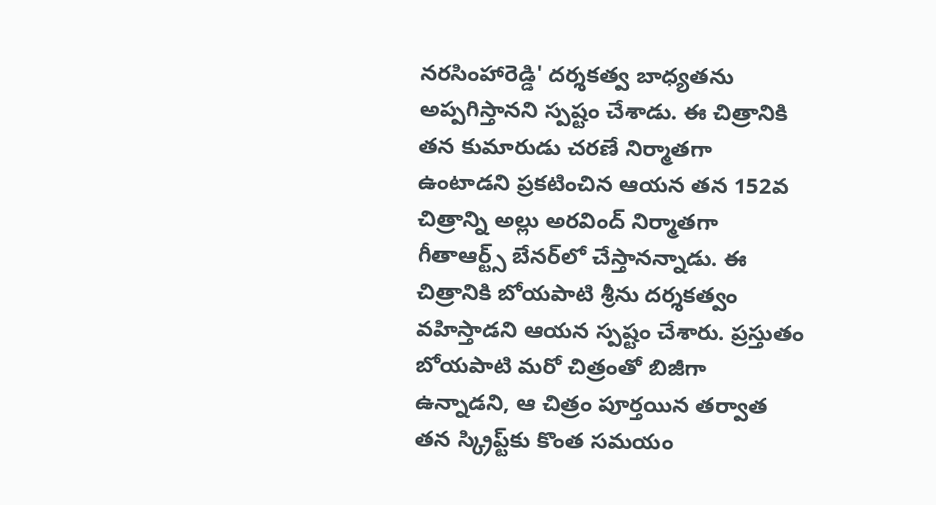నరసింహారెడ్డి' దర్శకత్వ బాధ్యతను అప్పగిస్తానని స్పష్టం చేశాడు. ఈ చిత్రానికి తన కుమారుడు చరణే నిర్మాతగా ఉంటాడని ప్రకటించిన ఆయన తన 152వ చిత్రాన్ని అల్లు అరవింద్‌ నిర్మాతగా గీతాఆర్ట్స్‌ బేనర్‌లో చేస్తానన్నాడు. ఈ చిత్రానికి బోయపాటి శ్రీను దర్శకత్వం వహిస్తాడని ఆయన స్పష్టం చేశారు. ప్రస్తుతం బోయపాటి మరో చిత్రంతో బిజీగా ఉన్నాడని, ఆ చిత్రం పూర్తయిన తర్వాత తన స్క్రిప్ట్‌కు కొంత సమయం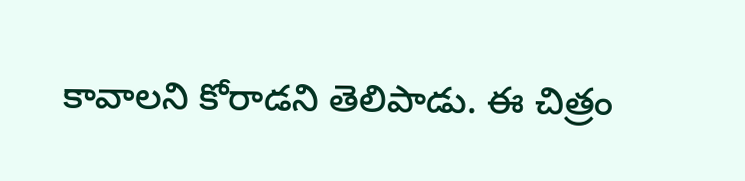కావాలని కోరాడని తెలిపాడు. ఈ చిత్రం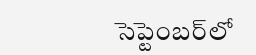సెప్టెంబర్‌లో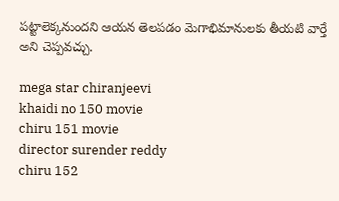పట్టాలెక్కనుందని ఆయన తెలపడం మెగాభిమానులకు తీయటి వార్తే అని చెప్పవచ్చు.

mega star chiranjeevi
khaidi no 150 movie
chiru 151 movie
director surender reddy
chiru 152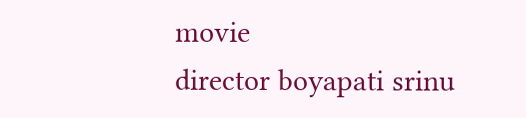movie
director boyapati srinu